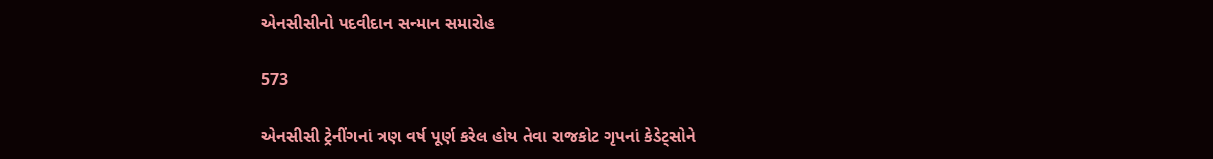એનસીસીનો પદવીદાન સન્માન સમારોહ

573

એનસીસી ટ્રેનીંગનાં ત્રણ વર્ષ પૂર્ણ કરેલ હોય તેવા રાજકોટ ગૃપનાં કેડેટ્‌સોને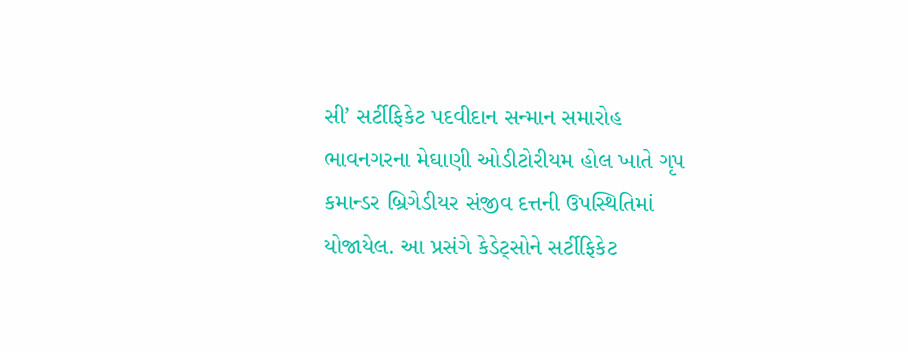સી’ સર્ટીફિકેટ પદવીદાન સન્માન સમારોહ ભાવનગરના મેઘાણી ઓડીટોરીયમ હોલ ખાતે ગૃપ કમાન્ડર બ્રિગેડીયર સંજીવ દત્તની ઉપસ્થિતિમાં યોજાયેલ. આ પ્રસંગે કેડેટ્‌સોને સર્ટીફિકેટ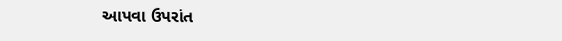આપવા ઉપરાંત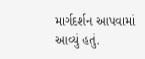માર્ગદર્શન આપવામાં આવ્યું હતું.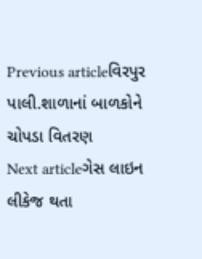Previous articleવિરપુર પાલી.શાળાનાં બાળકોને ચોપડા વિતરણ
Next articleગેસ લાઇન લીકેજ થતા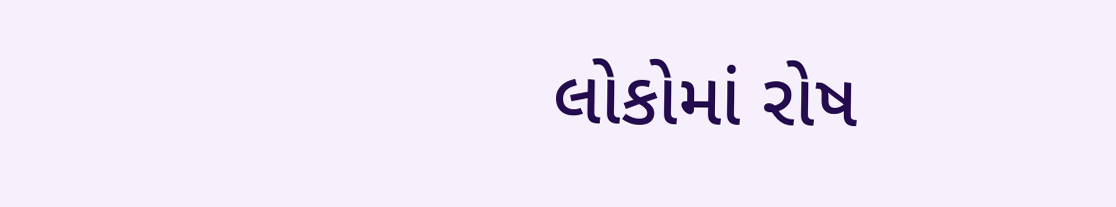લોકોમાં રોષ